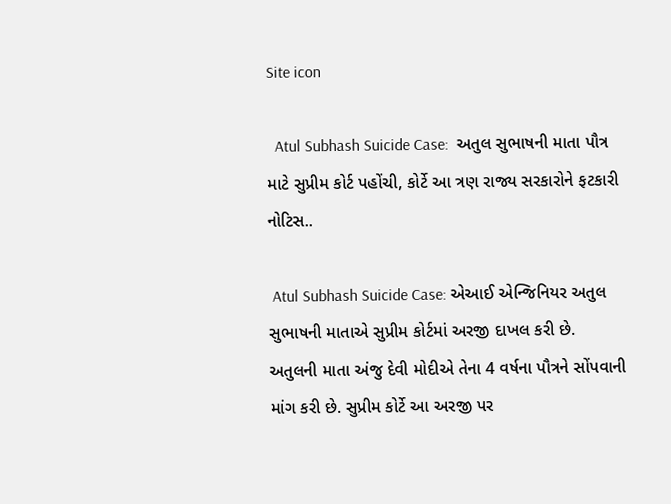Site icon

  Atul Subhash Suicide Case:  અતુલ સુભાષની માતા પૌત્ર માટે સુપ્રીમ કોર્ટ પહોંચી, કોર્ટે આ ત્રણ રાજ્ય સરકારોને ફટકારી નોટિસ..

 Atul Subhash Suicide Case: એઆઈ એન્જિનિયર અતુલ સુભાષની માતાએ સુપ્રીમ કોર્ટમાં અરજી દાખલ કરી છે. અતુલની માતા અંજુ દેવી મોદીએ તેના 4 વર્ષના પૌત્રને સોંપવાની માંગ કરી છે. સુપ્રીમ કોર્ટે આ અરજી પર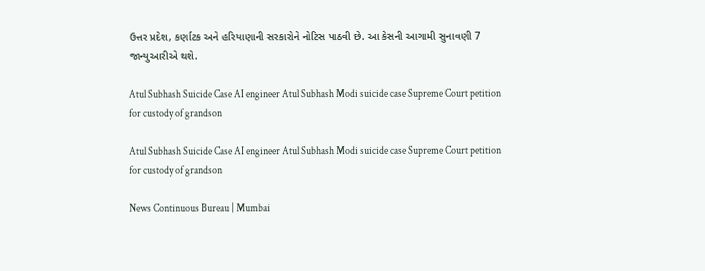ઉત્તર પ્રદેશ, કર્ણાટક અને હરિયાણાની સરકારોને નોટિસ પાઠવી છે. આ કેસની આગામી સુનાવણી 7 જાન્યુઆરીએ થશે.

Atul Subhash Suicide Case AI engineer Atul Subhash Modi suicide case Supreme Court petition for custody of grandson

Atul Subhash Suicide Case AI engineer Atul Subhash Modi suicide case Supreme Court petition for custody of grandson

News Continuous Bureau | Mumbai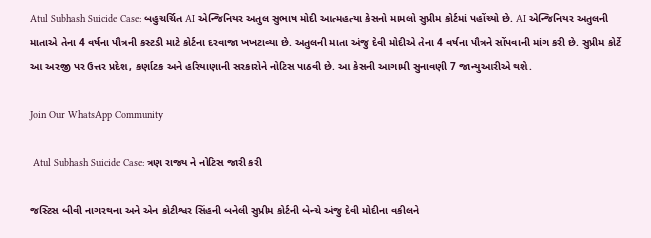Atul Subhash Suicide Case: બહુચર્ચિત AI એન્જિનિયર અતુલ સુભાષ મોદી આત્મહત્યા કેસનો મામલો સુપ્રીમ કોર્ટમાં પહોંચ્યો છે. AI એન્જિનિયર અતુલની માતાએ તેના 4 વર્ષના પૌત્રની કસ્ટડી માટે કોર્ટના દરવાજા ખખટાવ્યા છે. અતુલની માતા અંજુ દેવી મોદીએ તેના 4 વર્ષના પૌત્રને સોંપવાની માંગ કરી છે. સુપ્રીમ કોર્ટે આ અરજી પર ઉત્તર પ્રદેશ, કર્ણાટક અને હરિયાણાની સરકારોને નોટિસ પાઠવી છે. આ કેસની આગામી સુનાવણી 7 જાન્યુઆરીએ થશે.

Join Our WhatsApp Community

 Atul Subhash Suicide Case: ત્રણ રાજ્ય ને નોટિસ જારી કરી

જસ્ટિસ બીવી નાગરથના અને એન કોટીશ્વર સિંહની બનેલી સુપ્રીમ કોર્ટની બેન્ચે અંજુ દેવી મોદીના વકીલને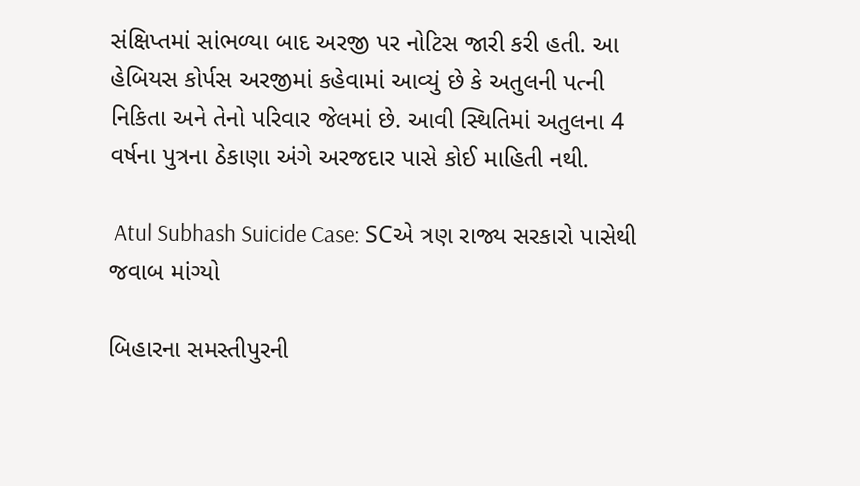સંક્ષિપ્તમાં સાંભળ્યા બાદ અરજી પર નોટિસ જારી કરી હતી. આ હેબિયસ કોર્પસ અરજીમાં કહેવામાં આવ્યું છે કે અતુલની પત્ની નિકિતા અને તેનો પરિવાર જેલમાં છે. આવી સ્થિતિમાં અતુલના 4 વર્ષના પુત્રના ઠેકાણા અંગે અરજદાર પાસે કોઈ માહિતી નથી.

 Atul Subhash Suicide Case: SCએ ત્રણ રાજ્ય સરકારો પાસેથી જવાબ માંગ્યો

બિહારના સમસ્તીપુરની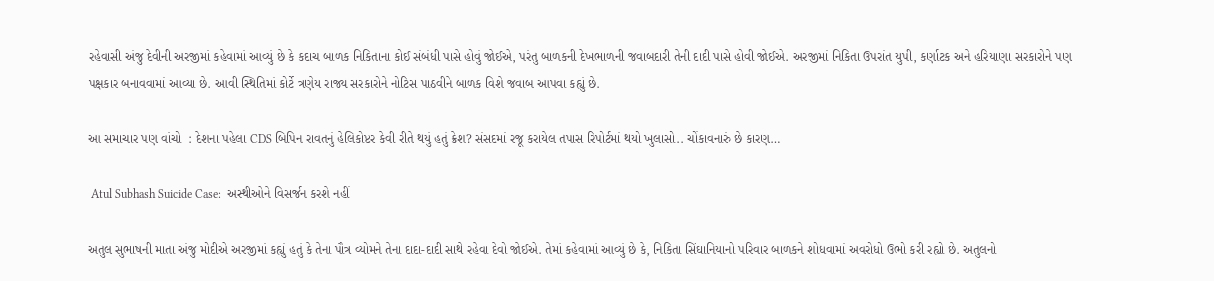રહેવાસી અંજુ દેવીની અરજીમાં કહેવામાં આવ્યું છે કે કદાચ બાળક નિકિતાના કોઈ સંબંધી પાસે હોવું જોઈએ, પરંતુ બાળકની દેખભાળની જવાબદારી તેની દાદી પાસે હોવી જોઈએ. અરજીમાં નિકિતા ઉપરાંત યુપી, કર્ણાટક અને હરિયાણા સરકારોને પણ પક્ષકાર બનાવવામાં આવ્યા છે. આવી સ્થિતિમાં કોર્ટે ત્રણેય રાજ્ય સરકારોને નોટિસ પાઠવીને બાળક વિશે જવાબ આપવા કહ્યું છે.

આ સમાચાર પણ વાંચો  : દેશના પહેલા CDS બિપિન રાવતનું હેલિકોપ્ટર કેવી રીતે થયું હતું ક્રેશ? સંસદમાં રજૂ કરાયેલ તપાસ રિપોર્ટમાં થયો ખુલાસો.. ચોંકાવનારું છે કારણ…

 Atul Subhash Suicide Case:  અસ્થીઓને વિસર્જન કરશે નહીં

અતુલ સુભાષની માતા અંજુ મોદીએ અરજીમાં કહ્યું હતું કે તેના પૌત્ર વ્યોમને તેના દાદા-દાદી સાથે રહેવા દેવો જોઈએ. તેમાં કહેવામાં આવ્યું છે કે, નિકિતા સિંઘાનિયાનો પરિવાર બાળકને શોધવામાં અવરોધો ઉભો કરી રહ્યો છે. અતુલનો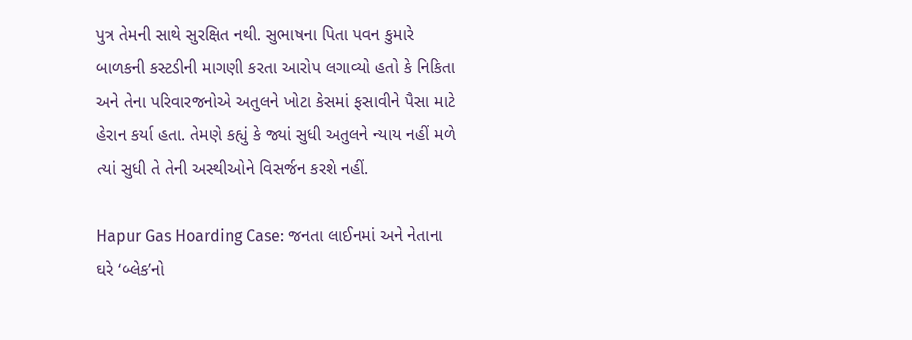પુત્ર તેમની સાથે સુરક્ષિત નથી. સુભાષના પિતા પવન કુમારે બાળકની કસ્ટડીની માગણી કરતા આરોપ લગાવ્યો હતો કે નિકિતા અને તેના પરિવારજનોએ અતુલને ખોટા કેસમાં ફસાવીને પૈસા માટે હેરાન કર્યા હતા. તેમણે કહ્યું કે જ્યાં સુધી અતુલને ન્યાય નહીં મળે ત્યાં સુધી તે તેની અસ્થીઓને વિસર્જન કરશે નહીં.

Hapur Gas Hoarding Case: જનતા લાઈનમાં અને નેતાના ઘરે ‘બ્લેક’નો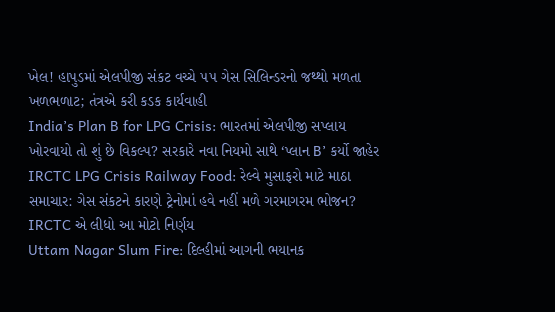ખેલ! હાપુડમાં એલપીજી સંકટ વચ્ચે ૫૫ ગેસ સિલિન્ડરનો જથ્થો મળતા ખળભળાટ; તંત્રએ કરી કડક કાર્યવાહી
India’s Plan B for LPG Crisis: ભારતમાં એલપીજી સપ્લાય ખોરવાયો તો શું છે વિકલ્પ? સરકારે નવા નિયમો સાથે ‘પ્લાન B’ કર્યો જાહેર
IRCTC LPG Crisis Railway Food: રેલ્વે મુસાફરો માટે માઠા સમાચાર: ગેસ સંકટને કારણે ટ્રેનોમાં હવે નહીં મળે ગરમાગરમ ભોજન? IRCTC એ લીધો આ મોટો નિર્ણય
Uttam Nagar Slum Fire: દિલ્હીમાં આગની ભયાનક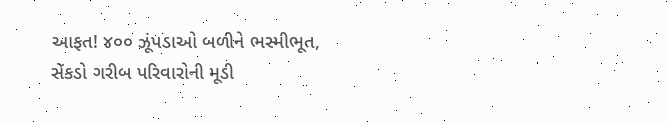આફત! ૪૦૦ ઝૂંપડાઓ બળીને ભસ્મીભૂત, સેંકડો ગરીબ પરિવારોની મૂડી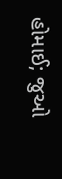હોમાઈ; જુઓ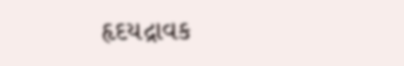હૃદયદ્રાવક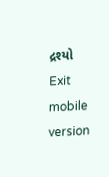દ્રશ્યો
Exit mobile version